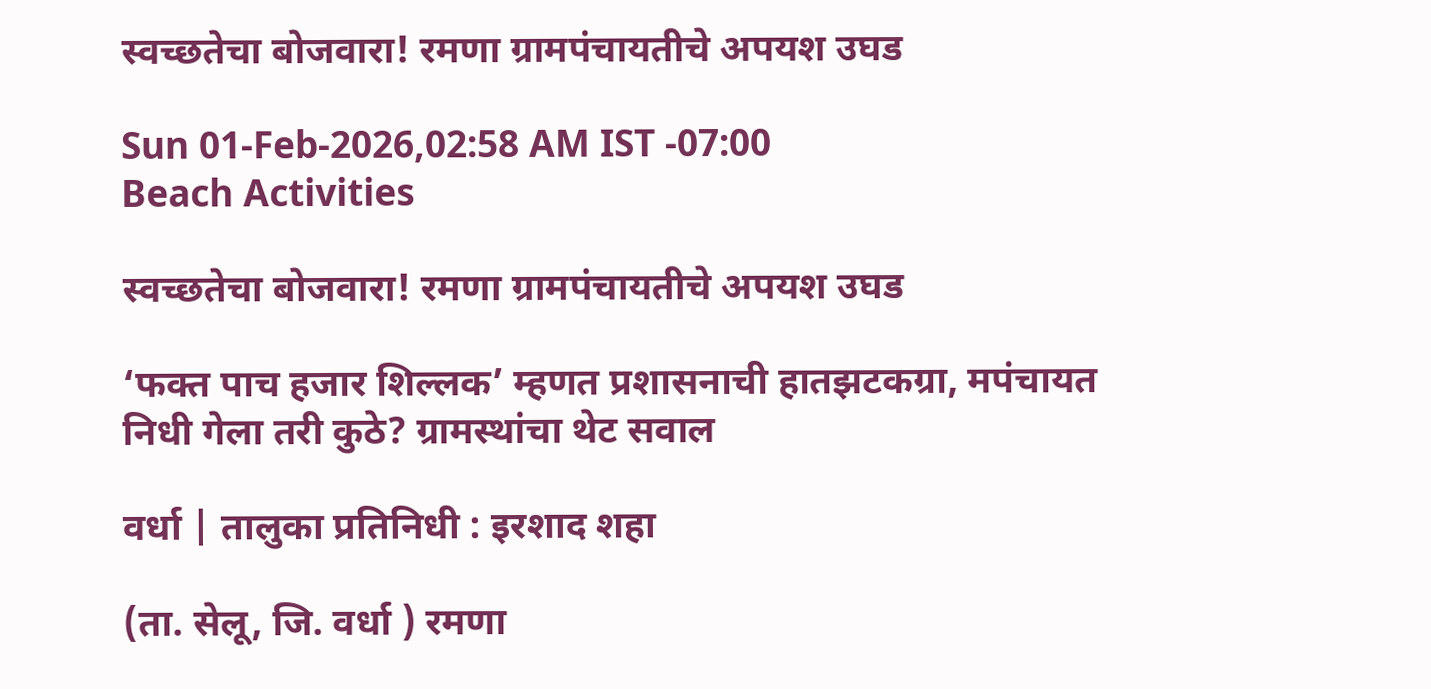स्वच्छतेचा बोजवारा! रमणा ग्रामपंचायतीचे अपयश उघड

Sun 01-Feb-2026,02:58 AM IST -07:00
Beach Activities

स्वच्छतेचा बोजवारा! रमणा ग्रामपंचायतीचे अपयश उघड

‘फक्त पाच हजार शिल्लक’ म्हणत प्रशासनाची हातझटकग्रा, मपंचायत निधी गेला तरी कुठे? ग्रामस्थांचा थेट सवाल

वर्धा | तालुका प्रतिनिधी : इरशाद शहा

(ता. सेलू, जि. वर्धा ) रमणा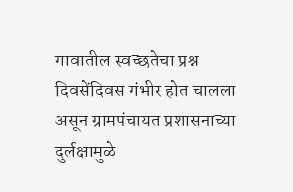गावातील स्वच्छतेचा प्रश्न दिवसेंदिवस गंभीर होत चालला असून ग्रामपंचायत प्रशासनाच्या दुर्लक्षामुळे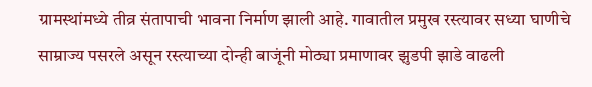ग्रामस्थांमध्ये तीव्र संतापाची भावना निर्माण झाली आहे. गावातील प्रमुख रस्त्यावर सध्या घाणीचे साम्राज्य पसरले असून रस्त्याच्या दोन्ही बाजूंनी मोठ्या प्रमाणावर झुडपी झाडे वाढली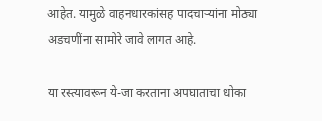आहेत. यामुळे वाहनधारकांसह पादचाऱ्यांना मोठ्या अडचणींना सामोरे जावे लागत आहे.

या रस्त्यावरून ये-जा करताना अपघाताचा धोका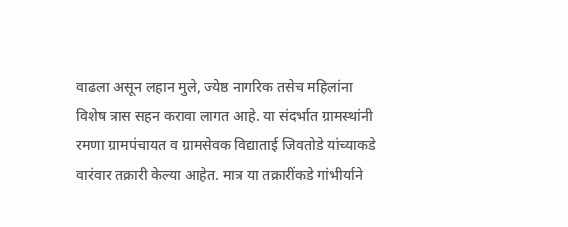वाढला असून लहान मुले, ज्येष्ठ नागरिक तसेच महिलांना विशेष त्रास सहन करावा लागत आहे. या संदर्भात ग्रामस्थांनी रमणा ग्रामपंचायत व ग्रामसेवक विद्याताई जिवतोडे यांच्याकडे वारंवार तक्रारी केल्या आहेत. मात्र या तक्रारींकडे गांभीर्याने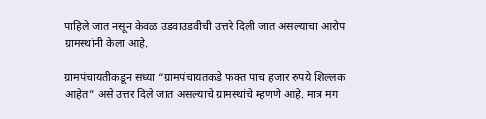पाहिले जात नसून केवळ उडवाउडवीची उत्तरे दिली जात असल्याचा आरोप ग्रामस्थांनी केला आहे.

ग्रामपंचायतीकडून सध्या “ग्रामपंचायतकडे फक्त पाच हजार रुपये शिल्लक आहेत” असे उत्तर दिले जात असल्याचे ग्रामस्थांचे म्हणणे आहे. मात्र मग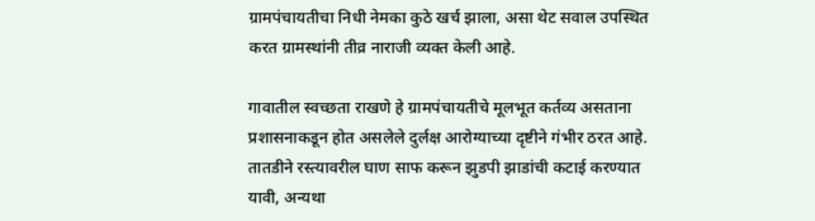ग्रामपंचायतीचा निधी नेमका कुठे खर्च झाला, असा थेट सवाल उपस्थित करत ग्रामस्थांनी तीव्र नाराजी व्यक्त केली आहे.

गावातील स्वच्छता राखणे हे ग्रामपंचायतीचे मूलभूत कर्तव्य असताना प्रशासनाकडून होत असलेले दुर्लक्ष आरोग्याच्या दृष्टीने गंभीर ठरत आहे. तातडीने रस्त्यावरील घाण साफ करून झुडपी झाडांची कटाई करण्यात यावी, अन्यथा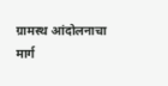ग्रामस्थ आंदोलनाचा मार्ग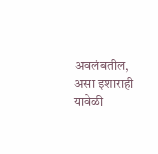अवलंबतील, असा इशाराही यावेळी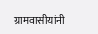ग्रामवासीयांनी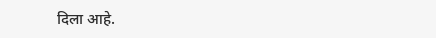दिला आहे.